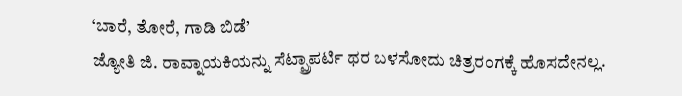‘ಬಾರೆ, ತೋರೆ, ಗಾಡಿ ಬಿಡೆ’
ಜ್ಯೋತಿ ಜಿ. ರಾವ್ನಾಯಕಿಯನ್ನು ಸೆಟ್ಪ್ರಾಪರ್ಟಿ ಥರ ಬಳಸೋದು ಚಿತ್ರರಂಗಕ್ಕೆ ಹೊಸದೇನಲ್ಲ.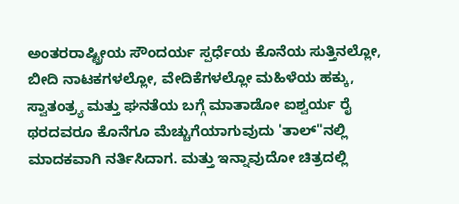ಅಂತರರಾಷ್ಟ್ರೀಯ ಸೌಂದರ್ಯ ಸ್ಪರ್ಧೆಯ ಕೊನೆಯ ಸುತ್ತಿನಲ್ಲೋ, ಬೀದಿ ನಾಟಕಗಳಲ್ಲೋ, ವೇದಿಕೆಗಳಲ್ಲೋ ಮಹಿಳೆಯ ಹಕ್ಕು, ಸ್ವಾತಂತ್ರ್ಯ ಮತ್ತು ಘನತೆಯ ಬಗ್ಗೆ ಮಾತಾಡೋ ಐಶ್ವರ್ಯ ರೈ ಥರದವರೂ ಕೊನೆಗೂ ಮೆಚ್ಚುಗೆಯಾಗುವುದು 'ತಾಲ್"ನಲ್ಲಿ ಮಾದಕವಾಗಿ ನರ್ತಿಸಿದಾಗ. ಮತ್ತು ಇನ್ನಾವುದೋ ಚಿತ್ರದಲ್ಲಿ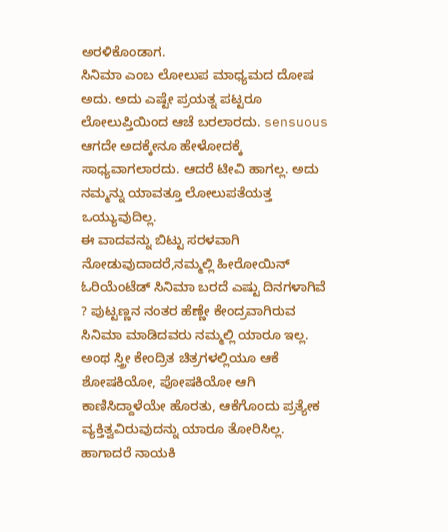ಅರಳಿಕೊಂಡಾಗ.
ಸಿನಿಮಾ ಎಂಬ ಲೋಲುಪ ಮಾಧ್ಯಮದ ದೋಷ ಅದು. ಅದು ಎಷ್ಟೇ ಪ್ರಯತ್ನ ಪಟ್ಟರೂ ಲೋಲುಪ್ತಿಯಿಂದ ಆಚೆ ಬರಲಾರದು. sensuous ಆಗದೇ ಅದಕ್ಕೇನೂ ಹೇಳೋದಕ್ಕೆ ಸಾಧ್ಯವಾಗಲಾರದು. ಆದರೆ ಟೀವಿ ಹಾಗಲ್ಲ. ಅದು ನಮ್ಮನ್ನು ಯಾವತ್ತೂ ಲೋಲುಪತೆಯತ್ತ ಒಯ್ಯುವುದಿಲ್ಲ.
ಈ ವಾದವನ್ನು ಬಿಟ್ಟು ಸರಳವಾಗಿ ನೋಡುವುದಾದರೆ,ನಮ್ಮಲ್ಲಿ ಹೀರೋಯಿನ್ ಓರಿಯೆಂಟೆಡ್ ಸಿನಿಮಾ ಬರದೆ ಎಷ್ಟು ದಿನಗಳಾಗಿವೆ ? ಪುಟ್ಟಣ್ಣನ ನಂತರ ಹೆಣ್ಣೇ ಕೇಂದ್ರವಾಗಿರುವ ಸಿನಿಮಾ ಮಾಡಿದವರು ನಮ್ಮಲ್ಲಿ ಯಾರೂ ಇಲ್ಲ. ಅಂಥ ಸ್ತ್ರೀ ಕೇಂದ್ರಿತ ಚಿತ್ರಗಳಲ್ಲಿಯೂ ಆಕೆ ಶೋಷಕಿಯೋ, ಪೋಷಕಿಯೋ ಆಗಿ ಕಾಣಿಸಿದ್ದಾಳೆಯೇ ಹೊರತು, ಆಕೆಗೊಂದು ಪ್ರತ್ಯೇಕ ವ್ಯಕ್ತಿತ್ವವಿರುವುದನ್ನು ಯಾರೂ ತೋರಿಸಿಲ್ಲ.
ಹಾಗಾದರೆ ನಾಯಕಿ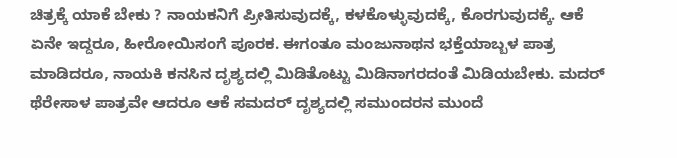ಚಿತ್ರಕ್ಕೆ ಯಾಕೆ ಬೇಕು ? ನಾಯಕನಿಗೆ ಪ್ರೀತಿಸುವುದಕ್ಕೆ, ಕಳಕೊಳ್ಳುವುದಕ್ಕೆ, ಕೊರಗುವುದಕ್ಕೆ. ಆಕೆ ಏನೇ ಇದ್ದರೂ, ಹೀರೋಯಿಸಂಗೆ ಪೂರಕ. ಈಗಂತೂ ಮಂಜುನಾಥನ ಭಕ್ತೆಯಾಬ್ಬಳ ಪಾತ್ರ ಮಾಡಿದರೂ, ನಾಯಕಿ ಕನಸಿನ ದೃಶ್ಯದಲ್ಲಿ ಮಿಡಿತೊಟ್ಟು ಮಿಡಿನಾಗರದಂತೆ ಮಿಡಿಯಬೇಕು. ಮದರ್ ಥೆರೇಸಾಳ ಪಾತ್ರವೇ ಆದರೂ ಆಕೆ ಸಮದರ್ ದೃಶ್ಯದಲ್ಲಿ ಸಮುಂದರನ ಮುಂದೆ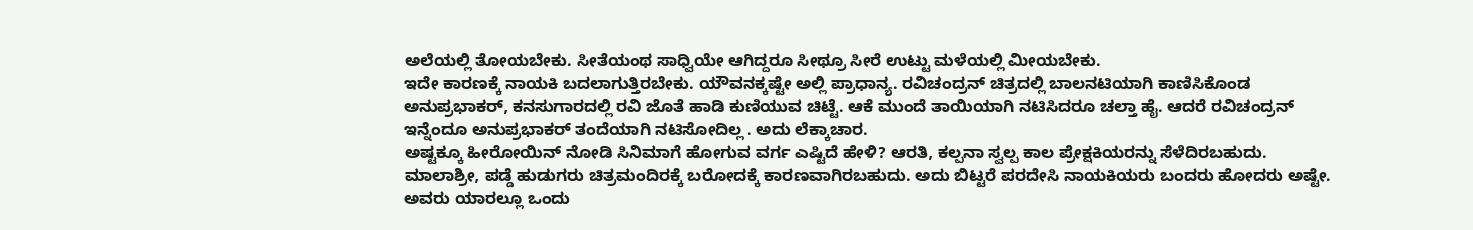ಅಲೆಯಲ್ಲಿ ತೋಯಬೇಕು. ಸೀತೆಯಂಥ ಸಾಧ್ವಿಯೇ ಆಗಿದ್ದರೂ ಸೀಥ್ರೂ ಸೀರೆ ಉಟ್ಟು ಮಳೆಯಲ್ಲಿ ಮೀಯಬೇಕು.
ಇದೇ ಕಾರಣಕ್ಕೆ ನಾಯಕಿ ಬದಲಾಗುತ್ತಿರಬೇಕು. ಯೌವನಕ್ಕಷ್ಟೇ ಅಲ್ಲಿ ಪ್ರಾಧಾನ್ಯ. ರವಿಚಂದ್ರನ್ ಚಿತ್ರದಲ್ಲಿ ಬಾಲನಟಿಯಾಗಿ ಕಾಣಿಸಿಕೊಂಡ ಅನುಪ್ರಭಾಕರ್, ಕನಸುಗಾರದಲ್ಲಿ ರವಿ ಜೊತೆ ಹಾಡಿ ಕುಣಿಯುವ ಚಿಟ್ಟೆ. ಆಕೆ ಮುಂದೆ ತಾಯಿಯಾಗಿ ನಟಿಸಿದರೂ ಚಲ್ತಾ ಹೈ. ಆದರೆ ರವಿಚಂದ್ರನ್ ಇನ್ನೆಂದೂ ಅನುಪ್ರಭಾಕರ್ ತಂದೆಯಾಗಿ ನಟಿಸೋದಿಲ್ಲ . ಅದು ಲೆಕ್ಕಾಚಾರ.
ಅಷ್ಟಕ್ಕೂ ಹೀರೋಯಿನ್ ನೋಡಿ ಸಿನಿಮಾಗೆ ಹೋಗುವ ವರ್ಗ ಎಷ್ಟಿದೆ ಹೇಳಿ? ಆರತಿ, ಕಲ್ಪನಾ ಸ್ವಲ್ಪ ಕಾಲ ಪ್ರೇಕ್ಷಕಿಯರನ್ನು ಸೆಳೆದಿರಬಹುದು. ಮಾಲಾಶ್ರೀ, ಪಡ್ಡೆ ಹುಡುಗರು ಚಿತ್ರಮಂದಿರಕ್ಕೆ ಬರೋದಕ್ಕೆ ಕಾರಣವಾಗಿರಬಹುದು. ಅದು ಬಿಟ್ಟರೆ ಪರದೇಸಿ ನಾಯಕಿಯರು ಬಂದರು ಹೋದರು ಅಷ್ಟೇ. ಅವರು ಯಾರಲ್ಲೂ ಒಂದು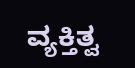ವ್ಯಕ್ತಿತ್ವ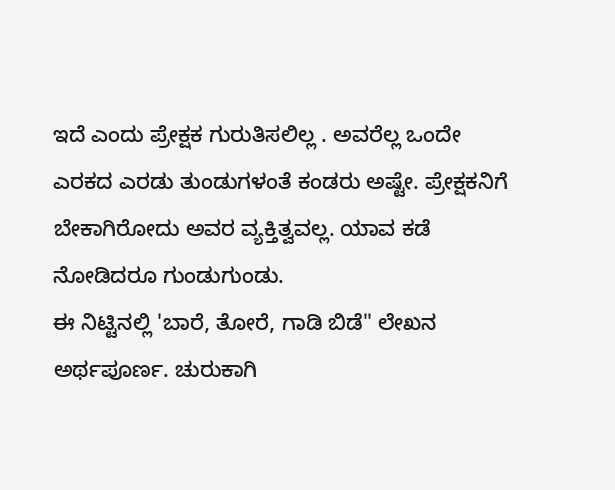ಇದೆ ಎಂದು ಪ್ರೇಕ್ಷಕ ಗುರುತಿಸಲಿಲ್ಲ . ಅವರೆಲ್ಲ ಒಂದೇ ಎರಕದ ಎರಡು ತುಂಡುಗಳಂತೆ ಕಂಡರು ಅಷ್ಟೇ. ಪ್ರೇಕ್ಷಕನಿಗೆ ಬೇಕಾಗಿರೋದು ಅವರ ವ್ಯಕ್ತಿತ್ವವಲ್ಲ. ಯಾವ ಕಡೆ ನೋಡಿದರೂ ಗುಂಡುಗುಂಡು.
ಈ ನಿಟ್ಟಿನಲ್ಲಿ 'ಬಾರೆ, ತೋರೆ, ಗಾಡಿ ಬಿಡೆ" ಲೇಖನ ಅರ್ಥಪೂರ್ಣ. ಚುರುಕಾಗಿ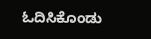ಓದಿಸಿಕೊಂಡು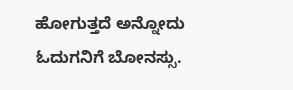ಹೋಗುತ್ತದೆ ಅನ್ನೋದು ಓದುಗನಿಗೆ ಬೋನಸ್ಸು.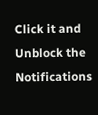Click it and Unblock the Notifications